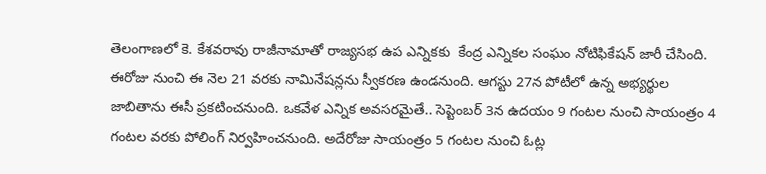తెలంగాణలో కె. కేశవరావు రాజీనామాతో రాజ్యసభ ఉప ఎన్నికకు  కేంద్ర ఎన్నికల సంఘం నోటిఫికేషన్‌ జారీ చేసింది.  ఈరోజు నుంచి ఈ నెల 21 వరకు నామినేషన్లను స్వీకరణ ఉండనుంది. ఆగస్టు 27న పోటీలో ఉన్న అభ్యర్థుల జాబితాను ఈసీ ప్రకటించనుంది. ఒకవేళ ఎన్నిక అవసరమైతే.. సెప్టెంబర్‌ 3న ఉదయం 9 గంటల నుంచి సాయంత్రం 4 గంటల వరకు పోలింగ్‌ నిర్వహించనుంది. అదేరోజు సాయంత్రం 5 గంటల నుంచి ఓట్ల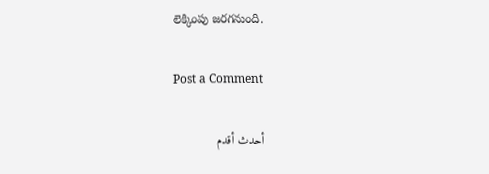లెక్కింపు జరగనుంది.

Post a Comment

أحدث أقدم